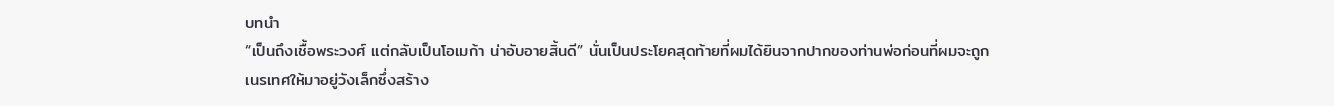บทนำ
“เป็นถึงเชื้อพระวงศ์ แต่กลับเป็นโอเมก้า น่าอับอายสิ้นดี” นั่นเป็นประโยคสุดท้ายที่ผมได้ยินจากปากของท่านพ่อก่อนที่ผมจะถูกเนรเทศให้มาอยู่วังเล็กซึ่งสร้าง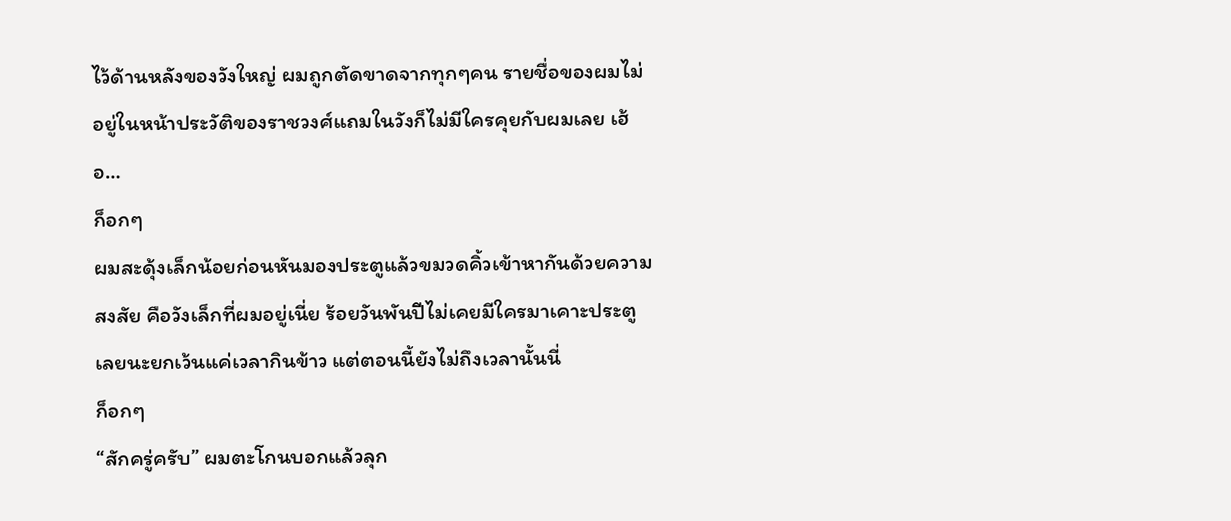ไว้ด้านหลังของวังใหญ่ ผมถูกตัดขาดจากทุกๆคน รายชื่อของผมไม่อยู่ในหน้าประวัติของราชวงศ์แถมในวังก็ไม่มีใครคุยกับผมเลย เฮ้อ…
ก็อกๆ
ผมสะดุ้งเล็กน้อยก่อนหันมองประตูแล้วขมวดคิ้วเข้าหากันด้วยความสงสัย คือวังเล็กที่ผมอยู่เนี่ย ร้อยวันพันปีไม่เคยมีใครมาเคาะประตูเลยนะยกเว้นแค่เวลากินข้าว แต่ตอนนี้ยังไม่ถึงเวลานั้นนี่
ก็อกๆ
“สักครู่ครับ” ผมตะโกนบอกแล้วลุก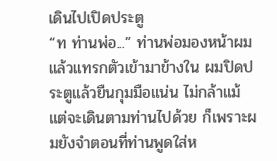เดินไปเปิดประตู
“ท ท่านพ่อ...” ท่านพ่อมองหน้าผมแล้วแทรกตัวเข้ามาข้างใน ผมปิดประตูแล้วยืนกุมมือแน่น ไม่กล้าแม้แต่จะเดินตามท่านไปด้วย ก็เพราะผมยังจำตอนที่ท่านพูดใส่ห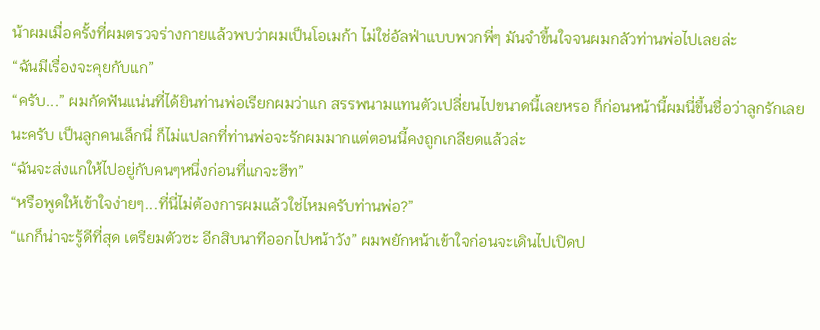น้าผมเมื่อครั้งที่ผมตรวจร่างกายแล้วพบว่าผมเป็นโอเมก้า ไม่ใช่อัลฟ่าแบบพวกพี่ๆ มันจำขึ้นใจจนผมกลัวท่านพ่อไปเลยล่ะ
“ฉันมีเรื่องจะคุยกับแก”
“ครับ...” ผมกัดฟันแน่นที่ได้ยินท่านพ่อเรียกผมว่าแก สรรพนามแทนตัวเปลี่ยนไปขนาดนี้เลยหรอ ก็ก่อนหน้านี้ผมนี่ขึ้นชื่อว่าลูกรักเลยนะครับ เป็นลูกคนเล็กนี่ ก็ไม่แปลกที่ท่านพ่อจะรักผมมากแต่ตอนนี้คงถูกเกลียดแล้วล่ะ
“ฉันจะส่งแกให้ไปอยู่กับคนๆหนึ่งก่อนที่แกจะฮีท”
“หรือพูดให้เข้าใจง่ายๆ...ที่นี่ไม่ต้องการผมแล้วใช่ไหมครับท่านพ่อ?”
“แกก็น่าจะรู้ดีที่สุด เตรียมตัวซะ อีกสิบนาทีออกไปหน้าวัง” ผมพยักหน้าเข้าใจก่อนจะเดินไปเปิดป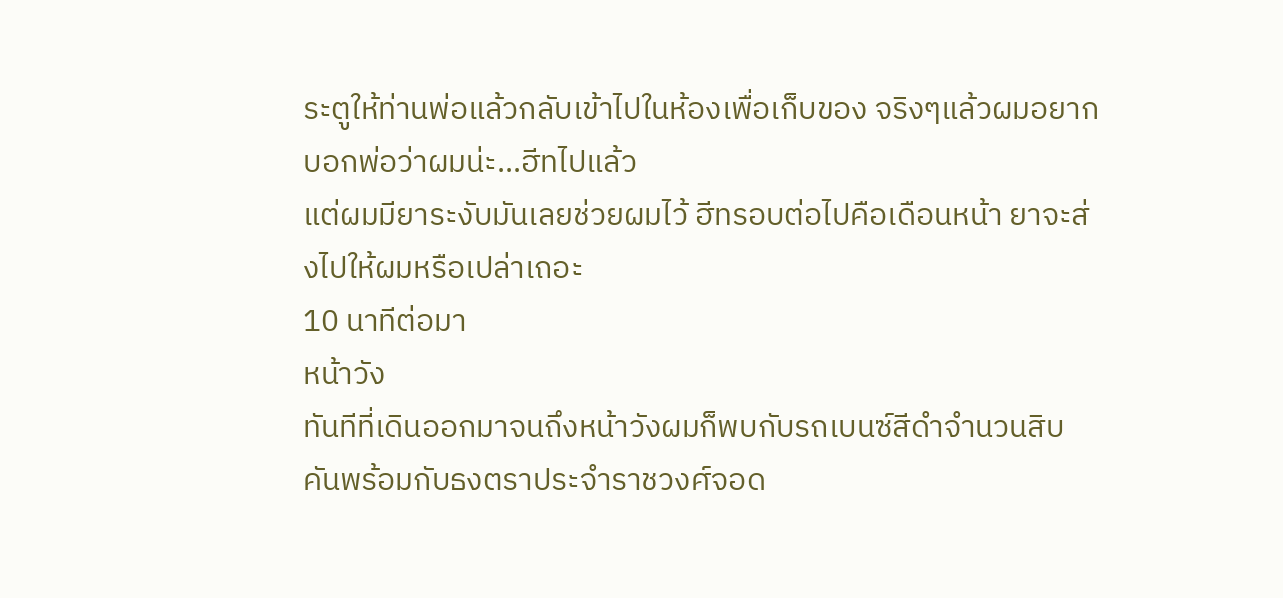ระตูให้ท่านพ่อแล้วกลับเข้าไปในห้องเพื่อเก็บของ จริงๆแล้วผมอยากบอกพ่อว่าผมน่ะ...ฮีทไปแล้ว
แต่ผมมียาระงับมันเลยช่วยผมไว้ ฮีทรอบต่อไปคือเดือนหน้า ยาจะส่งไปให้ผมหรือเปล่าเถอะ
10 นาทีต่อมา
หน้าวัง
ทันทีที่เดินออกมาจนถึงหน้าวังผมก็พบกับรถเบนซ์สีดำจำนวนสิบคันพร้อมกับธงตราประจำราชวงศ์จอด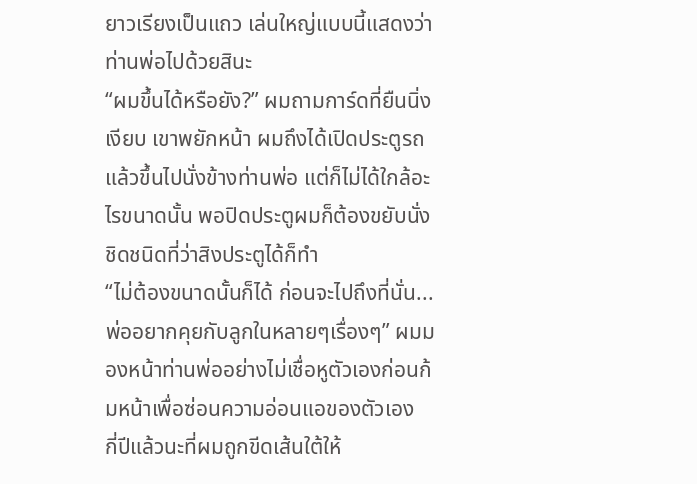ยาวเรียงเป็นแถว เล่นใหญ่แบบนี้แสดงว่าท่านพ่อไปด้วยสินะ
“ผมขึ้นได้หรือยัง?” ผมถามการ์ดที่ยืนนิ่งเงียบ เขาพยักหน้า ผมถึงได้เปิดประตูรถแล้วขึ้นไปนั่งข้างท่านพ่อ แต่ก็ไม่ได้ใกล้อะไรขนาดนั้น พอปิดประตูผมก็ต้องขยับนั่งชิดชนิดที่ว่าสิงประตูได้ก็ทำ
“ไม่ต้องขนาดนั้นก็ได้ ก่อนจะไปถึงที่นั่น...พ่ออยากคุยกับลูกในหลายๆเรื่องๆ” ผมมองหน้าท่านพ่ออย่างไม่เชื่อหูตัวเองก่อนก้มหน้าเพื่อซ่อนความอ่อนแอของตัวเอง
กี่ปีแล้วนะที่ผมถูกขีดเส้นใต้ให้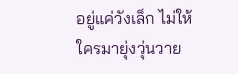อยู่แค่วังเล็ก ไม่ให้ใครมายุ่งวุ่นวาย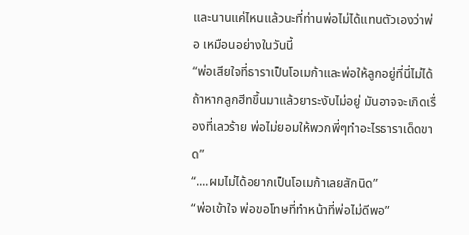และนานแค่ไหนแล้วนะที่ท่านพ่อไม่ได้แทนตัวเองว่าพ่อ เหมือนอย่างในวันนี้
“พ่อเสียใจที่ธาราเป็นโอเมก้าและพ่อให้ลูกอยู่ที่นี่ไม่ได้ ถ้าหากลูกฮีทขึ้นมาแล้วยาระงับไม่อยู่ มันอาจจะเกิดเรื่องที่เลวร้าย พ่อไม่ยอมให้พวกพี่ๆทำอะไรธาราเด็ดขาด”
“....ผมไม่ได้อยากเป็นโอเมก้าเลยสักนิด”
“พ่อเข้าใจ พ่อขอโทษที่ทำหน้าที่พ่อไม่ดีพอ”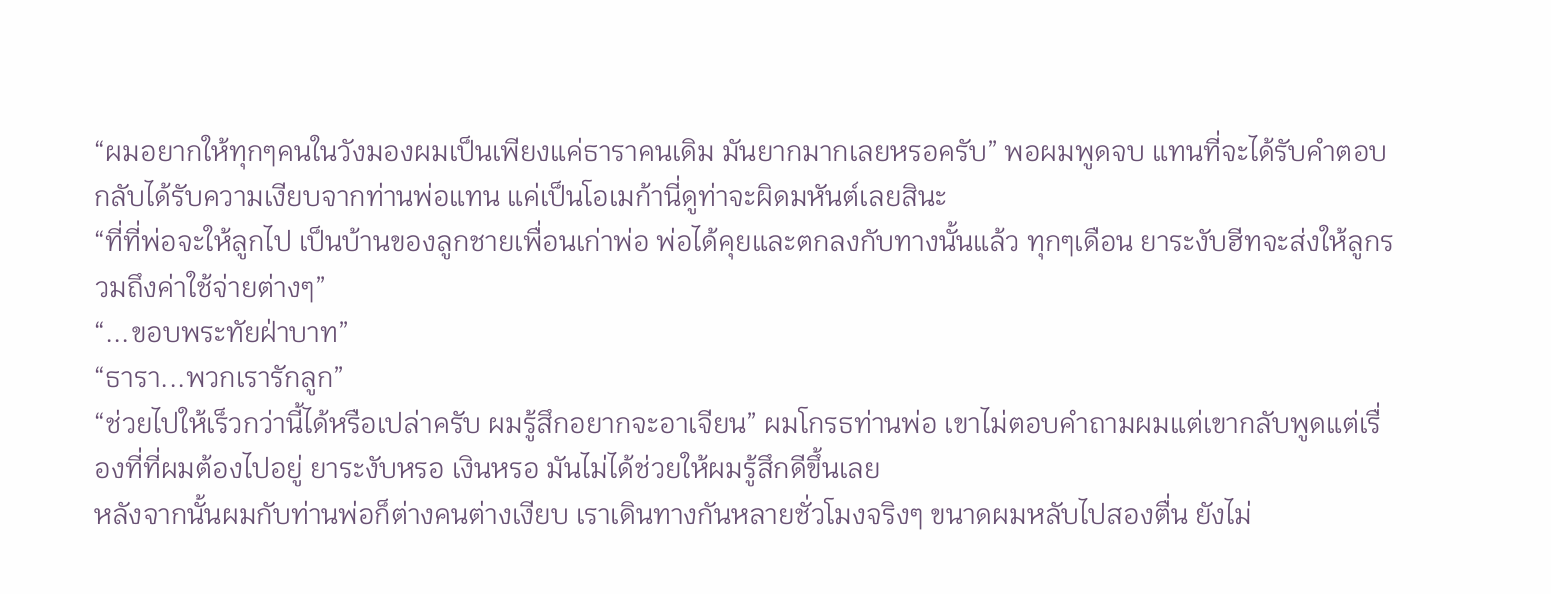“ผมอยากให้ทุกๆคนในวังมองผมเป็นเพียงแค่ธาราคนเดิม มันยากมากเลยหรอครับ” พอผมพูดจบ แทนที่จะได้รับคำตอบกลับได้รับความเงียบจากท่านพ่อแทน แค่เป็นโอเมก้านี่ดูท่าจะผิดมหันต์เลยสินะ
“ที่ที่พ่อจะให้ลูกไป เป็นบ้านของลูกชายเพื่อนเก่าพ่อ พ่อได้คุยและตกลงกับทางนั้นแล้ว ทุกๆเดือน ยาระงับฮีทจะส่งให้ลูกรวมถึงค่าใช้จ่ายต่างๆ”
“...ขอบพระทัยฝ่าบาท”
“ธารา...พวกเรารักลูก”
“ช่วยไปให้เร็วกว่านี้ได้หรือเปล่าครับ ผมรู้สึกอยากจะอาเจียน” ผมโกรธท่านพ่อ เขาไม่ตอบคำถามผมแต่เขากลับพูดแต่เรื่องที่ที่ผมต้องไปอยู่ ยาระงับหรอ เงินหรอ มันไม่ได้ช่วยให้ผมรู้สึกดีขึ้นเลย
หลังจากนั้นผมกับท่านพ่อก็ต่างคนต่างเงียบ เราเดินทางกันหลายชั่วโมงจริงๆ ขนาดผมหลับไปสองตื่น ยังไม่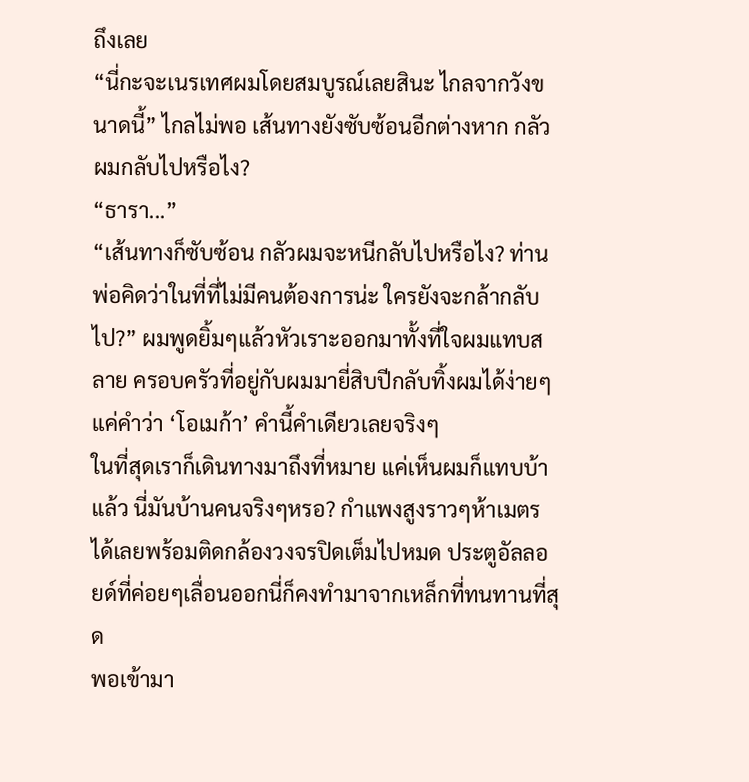ถึงเลย
“นี่กะจะเนรเทศผมโดยสมบูรณ์เลยสินะ ไกลจากวังขนาดนี้” ไกลไม่พอ เส้นทางยังซับซ้อนอีกต่างหาก กลัวผมกลับไปหรือไง?
“ธารา...”
“เส้นทางก็ซับซ้อน กลัวผมจะหนีกลับไปหรือไง? ท่านพ่อคิดว่าในที่ที่ไม่มีคนต้องการน่ะ ใครยังจะกล้ากลับไป?” ผมพูดยิ้มๆแล้วหัวเราะออกมาทั้งที่ใจผมแทบสลาย ครอบครัวที่อยู่กับผมมายี่สิบปีกลับทิ้งผมได้ง่ายๆแค่คำว่า ‘โอเมก้า’ คำนี้คำเดียวเลยจริงๆ
ในที่สุดเราก็เดินทางมาถึงที่หมาย แค่เห็นผมก็แทบบ้าแล้ว นี่มันบ้านคนจริงๆหรอ? กำแพงสูงราวๆห้าเมตรได้เลยพร้อมติดกล้องวงจรปิดเต็มไปหมด ประตูอัลลอยด์ที่ค่อยๆเลื่อนออกนี่ก็คงทำมาจากเหล็กที่ทนทานที่สุด
พอเข้ามา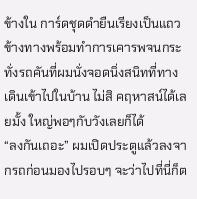ข้างใน การ์ดชุดดำยืนเรียงเป็นแถวข้างทางพร้อมทำการเคารพจนกระทั่งรถคันที่ผมนั่งจอดนิ่งสนิทที่ทางเดินเข้าไปในบ้าน ไม่สิ คฤหาสน์ได้เลยมั้ง ใหญ่พอๆกับวังเลยก็ได้
“ลงกันเถอะ” ผมเปิดประตูแล้วลงจากรถก่อนมองไปรอบๆ จะว่าไปที่นี่ก็ต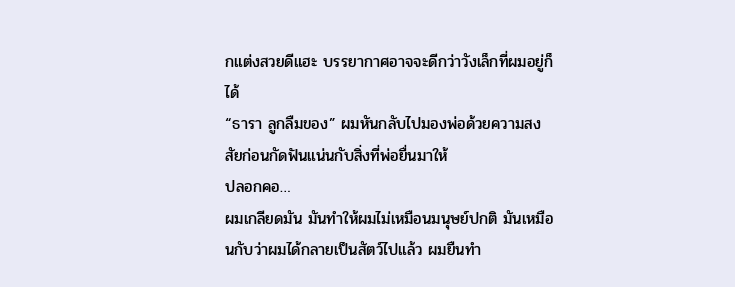กแต่งสวยดีแฮะ บรรยากาศอาจจะดีกว่าวังเล็กที่ผมอยู่ก็ได้
“ธารา ลูกลืมของ” ผมหันกลับไปมองพ่อด้วยความสงสัยก่อนกัดฟันแน่นกับสิ่งที่พ่อยื่นมาให้
ปลอกคอ…
ผมเกลียดมัน มันทำให้ผมไม่เหมือนมนุษย์ปกติ มันเหมือนกับว่าผมได้กลายเป็นสัตว์ไปแล้ว ผมยืนทำ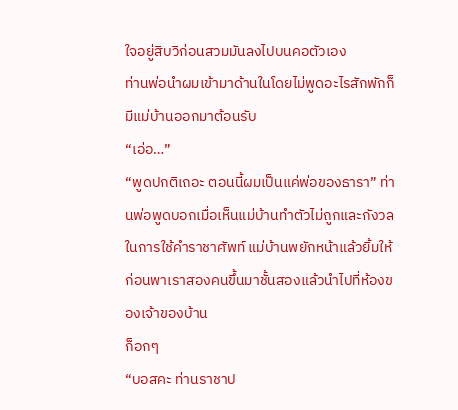ใจอยู่สิบวิก่อนสวมมันลงไปบนคอตัวเอง
ท่านพ่อนำผมเข้ามาด้านในโดยไม่พูดอะไรสักพักก็มีแม่บ้านออกมาต้อนรับ
“เอ่อ…”
“พูดปกติเถอะ ตอนนี้ผมเป็นแค่พ่อของธารา” ท่านพ่อพูดบอกเมื่อเห็นแม่บ้านทำตัวไม่ถูกและกังวลในการใช้คำราชาศัพท์ แม่บ้านพยักหน้าแล้วยิ้มให้ก่อนพาเราสองคนขึ้นมาชั้นสองแล้วนำไปที่ห้องของเจ้าของบ้าน
ก็อกๆ
“บอสคะ ท่านราชาป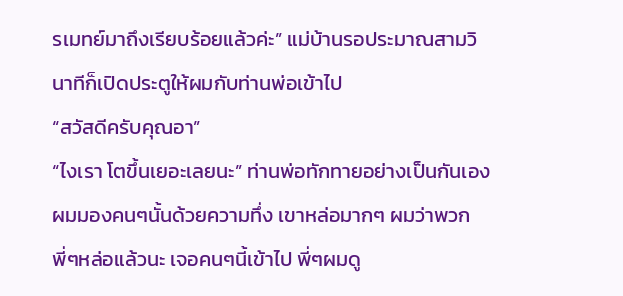รเมทย์มาถึงเรียบร้อยแล้วค่ะ” แม่บ้านรอประมาณสามวินาทีก็เปิดประตูให้ผมกับท่านพ่อเข้าไป
“สวัสดีครับคุณอา”
“ไงเรา โตขึ้นเยอะเลยนะ” ท่านพ่อทักทายอย่างเป็นกันเอง ผมมองคนๆนั้นด้วยความทึ่ง เขาหล่อมากๆ ผมว่าพวกพี่ๆหล่อแล้วนะ เจอคนๆนี้เข้าไป พี่ๆผมดู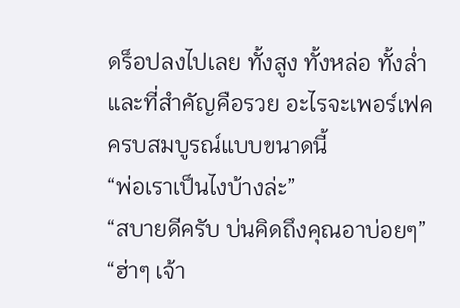ดร็อปลงไปเลย ทั้งสูง ทั้งหล่อ ทั้งล่ำและที่สำคัญคือรวย อะไรจะเพอร์เฟคครบสมบูรณ์แบบขนาดนี้
“พ่อเราเป็นไงบ้างล่ะ”
“สบายดีครับ บ่นคิดถึงคุณอาบ่อยๆ”
“ฮ่าๆ เจ้า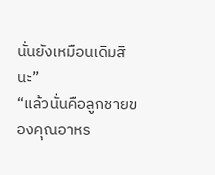นั่นยังเหมือนเดิมสินะ”
“แล้วนั่นคือลูกชายของคุณอาหร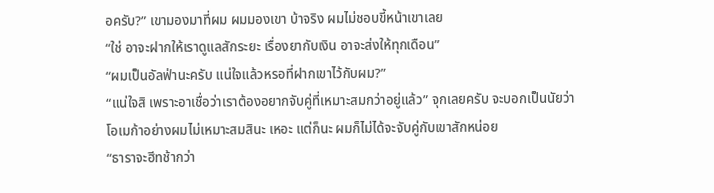อครับ?” เขามองมาที่ผม ผมมองเขา บ้าจริง ผมไม่ชอบขี้หน้าเขาเลย
“ใช่ อาจะฝากให้เราดูแลสักระยะ เรื่องยากับเงิน อาจะส่งให้ทุกเดือน”
“ผมเป็นอัลฟ่านะครับ แน่ใจแล้วหรอที่ฝากเขาไว้กับผม?”
“แน่ใจสิ เพราะอาเชื่อว่าเราต้องอยากจับคู่ที่เหมาะสมกว่าอยู่แล้ว” จุกเลยครับ จะบอกเป็นนัยว่าโอเมก้าอย่างผมไม่เหมาะสมสินะ เหอะ แต่ก็นะ ผมก็ไม่ได้จะจับคู่กับเขาสักหน่อย
“ธาราจะฮีทช้ากว่า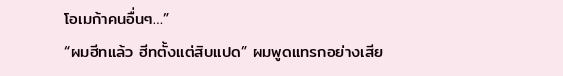โอเมก้าคนอื่นๆ…”
“ผมฮีทแล้ว ฮีทตั้งแต่สิบแปด” ผมพูดแทรกอย่างเสีย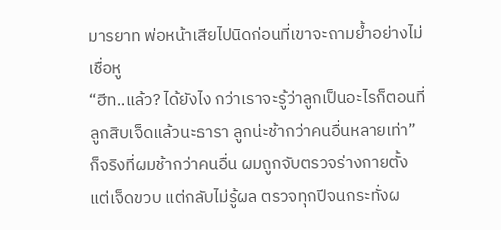มารยาท พ่อหน้าเสียไปนิดก่อนที่เขาจะถามย้ำอย่างไม่เชื่อหู
“ฮีท..แล้ว? ได้ยังไง กว่าเราจะรู้ว่าลูกเป็นอะไรก็ตอนที่ลูกสิบเจ็ดแล้วนะธารา ลูกน่ะช้ากว่าคนอื่นหลายเท่า” ก็จริงที่ผมช้ากว่าคนอื่น ผมถูกจับตรวจร่างกายตั้งแต่เจ็ดขวบ แต่กลับไม่รู้ผล ตรวจทุกปีจนกระทั่งผ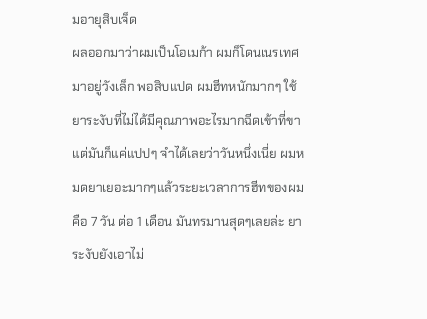มอายุสิบเจ็ด
ผลออกมาว่าผมเป็นโอเมก้า ผมก็โดนเนรเทศมาอยู่วังเล็ก พอสิบแปด ผมฮีทหนักมากๆ ใช้ยาระงับที่ไม่ได้มีคุณภาพอะไรมากฉีดเข้าที่ขา แต่มันก็แค่แปปๆ จำได้เลยว่าวันหนึ่งเนี่ย ผมหมดยาเยอะมากๆแล้วระยะเวลาการฮีทของผมคือ 7 วัน ต่อ 1 เดือน มันทรมานสุดๆเลยล่ะ ยาระงับยังเอาไม่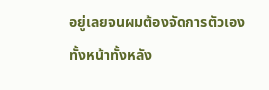อยู่เลยจนผมต้องจัดการตัวเองทั้งหน้าทั้งหลัง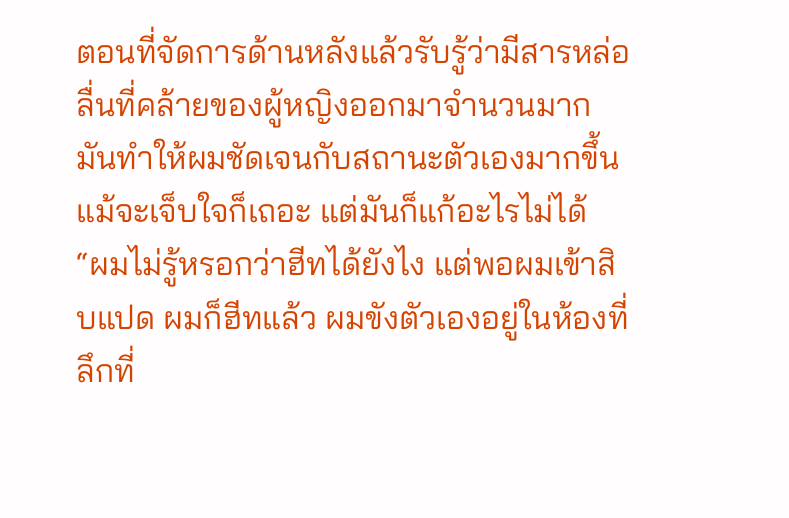ตอนที่จัดการด้านหลังแล้วรับรู้ว่ามีสารหล่อลื่นที่คล้ายของผู้หญิงออกมาจำนวนมาก มันทำให้ผมชัดเจนกับสถานะตัวเองมากขึ้น แม้จะเจ็บใจก็เถอะ แต่มันก็แก้อะไรไม่ได้
“ผมไม่รู้หรอกว่าฮีทได้ยังไง แต่พอผมเข้าสิบแปด ผมก็ฮีทแล้ว ผมขังตัวเองอยู่ในห้องที่ลึกที่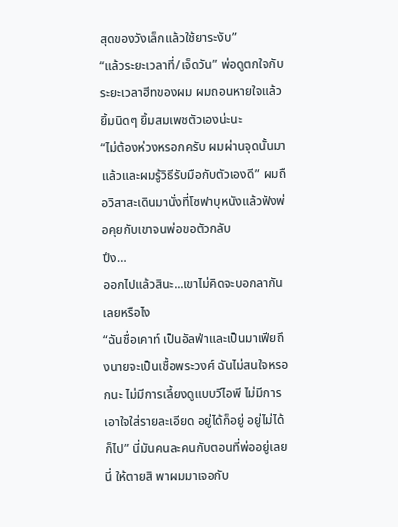สุดของวังเล็กแล้วใช้ยาระงับ”
“แล้วระยะเวลาที่/เจ็ดวัน” พ่อดูตกใจกับระยะเวลาฮีทของผม ผมถอนหายใจแล้วยิ้มนิดๆ ยิ้มสมเพชตัวเองน่ะนะ
“ไม่ต้องห่วงหรอกครับ ผมผ่านจุดนั้นมาแล้วและผมรู้วิธีรับมือกับตัวเองดี” ผมถือวิสาสะเดินมานั่งที่โซฟาบุหนังแล้วฟังพ่อคุยกับเขาจนพ่อขอตัวกลับ
ปึง…
ออกไปแล้วสินะ...เขาไม่คิดจะบอกลากันเลยหรือไง
“ฉันชื่อเคาท์ เป็นอัลฟ่าและเป็นมาเฟียถึงนายจะเป็นเชื้อพระวงศ์ ฉันไม่สนใจหรอกนะ ไม่มีการเลี้ยงดูแบบวีไอพี ไม่มีการเอาใจใส่รายละเอียด อยู่ได้ก็อยู่ อยู่ไม่ได้ก็ไป” นี่มันคนละคนกับตอนที่พ่ออยู่เลยนี่ ให้ตายสิ พาผมมาเจอกับ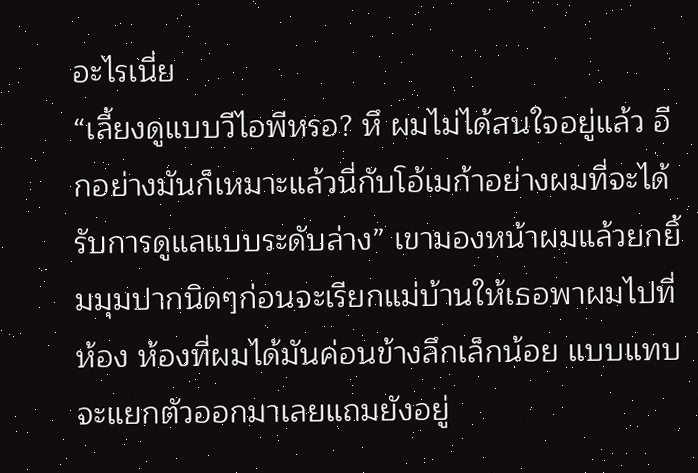อะไรเนี่ย
“เลี้ยงดูแบบวีไอพีหรอ? หึ ผมไม่ได้สนใจอยู่แล้ว อีกอย่างมันก็เหมาะแล้วนี่กับโอ้เมก้าอย่างผมที่จะได้รับการดูแลแบบระดับล่าง” เขามองหน้าผมแล้วยกยิ้มมุมปากนิดๆก่อนจะเรียกแม่บ้านให้เธอพาผมไปที่ห้อง ห้องที่ผมได้มันค่อนข้างลึกเล็กน้อย แบบแทบจะแยกตัวออกมาเลยแถมยังอยู่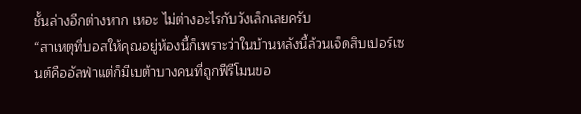ชั้นล่างอีกต่างหาก เหอะ ไม่ต่างอะไรกับวังเล็กเลยครับ
“สาเหตุที่บอสให้คุณอยู่ห้องนี้ก็เพราะว่าในบ้านหลังนี้ล้วนเจ็ดสิบเปอร์เซนต์คืออัลฟ่าแต่ก็มีเบต้าบางคนที่ถูกฟีรีโมนขอ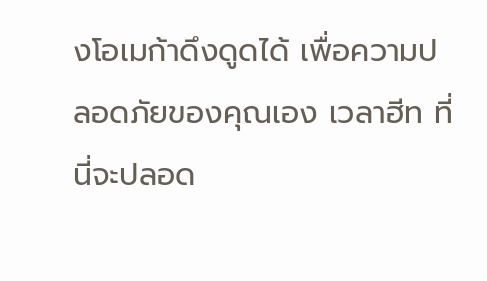งโอเมก้าดึงดูดได้ เพื่อความปลอดภัยของคุณเอง เวลาฮีท ที่นี่จะปลอด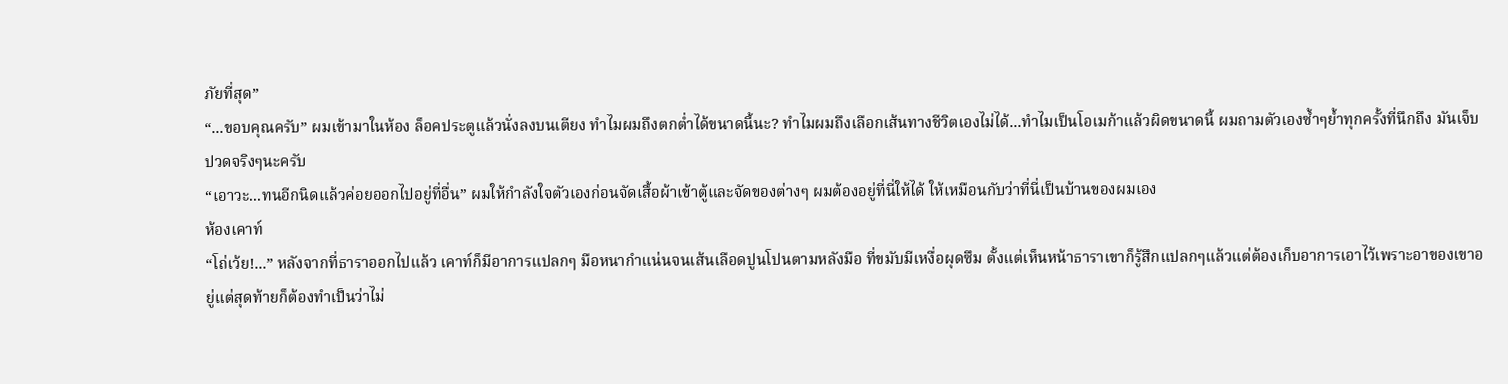ภัยที่สุด”
“...ขอบคุณครับ” ผมเข้ามาในห้อง ล็อคประตูแล้วนั่งลงบนเตียง ทำไมผมถึงตกต่ำได้ขนาดนี้นะ? ทำไมผมถึงเลือกเส้นทางชีวิตเองไม่ได้...ทำไมเป็นโอเมก้าแล้วผิดขนาดนี้ ผมถามตัวเองซ้ำๆย้ำทุกครั้งที่นึกถึง มันเจ็บปวดจริงๆนะครับ
“เอาวะ...ทนอีกนิดแล้วค่อยออกไปอยู่ที่อื่น” ผมให้กำลังใจตัวเองก่อนจัดเสื้อผ้าเข้าตู้และจัดของต่างๆ ผมต้องอยู่ที่นี่ให้ได้ ให้เหมือนกับว่าที่นี่เป็นบ้านของผมเอง
ห้องเคาท์
“โถ่เว้ย!...” หลังจากที่ธาราออกไปแล้ว เคาท์ก็มีอาการแปลกๆ มือหนากำแน่นจนเส้นเลือดปูนโปนตามหลังมือ ที่ขมับมีเหงื่อผุดซึม ตั้งแต่เห็นหน้าธาราเขาก็รู้สึกแปลกๆแล้วแต่ต้องเก็บอาการเอาไว้เพราะอาของเขาอยู่แต่สุดท้ายก็ต้องทำเป็นว่าไม่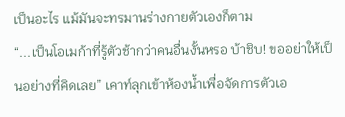เป็นอะไร แม้มันจะทรมานร่างกายตัวเองก็ตาม
“...เป็นโอเมก้าที่รู้ตัวช้ากว่าคนอื่นงั้นหรอ บ้าชิบ! ขออย่าให้เป็นอย่างที่คิดเลย” เคาท์ลุกเข้าห้องน้ำเพื่อจัดการตัวเอ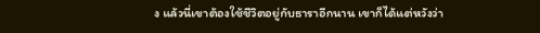ง แล้วนี่เขาต้องใช้ชีวิตอยู่กับธาราอีกนาน เขาก็ได้แต่หวังว่า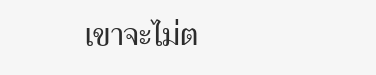เขาจะไม่ต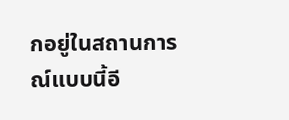กอยู่ในสถานการณ์แบบนี้อี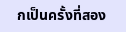กเป็นครั้งที่สอง